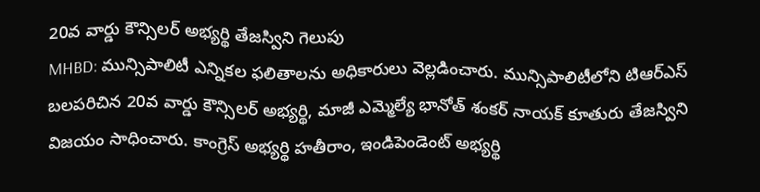20వ వార్డు కౌన్సిలర్ అభ్యర్థి తేజస్విని గెలుపు
MHBD: మున్సిపాలిటీ ఎన్నికల ఫలితాలను అధికారులు వెల్లడించారు. మున్సిపాలిటీలోని టిఆర్ఎస్ బలపరిచిన 20వ వార్డు కౌన్సిలర్ అభ్యర్థి, మాజీ ఎమ్మెల్యే భానోత్ శంకర్ నాయక్ కూతురు తేజస్విని విజయం సాధించారు. కాంగ్రెస్ అభ్యర్థి హతీరాం, ఇండిపెండెంట్ అభ్యర్థి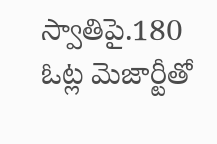స్వాతిపై.180 ఓట్ల మెజార్టీతో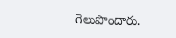గెలుపొందారు.